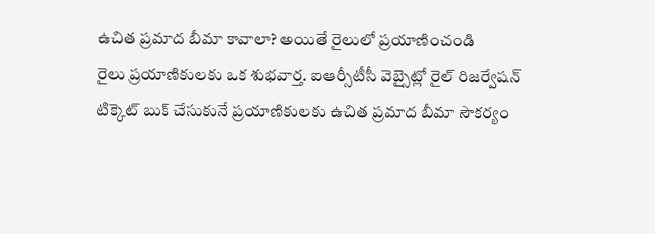ఉచిత ప్రమాద బీమా కావాలా? అయితే రైలులో ప్రయాణించండి
రైలు ప్రయాణికులకు ఒక శుభవార్త. ఐఆర్సీటీసీ వెబ్సైట్లో రైల్ రిజర్వేషన్ టిక్కెట్ బుక్ చేసుకునే ప్రయాణికులకు ఉచిత ప్రమాద బీమా సౌకర్యం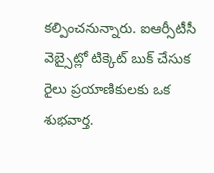కల్పించనున్నారు. ఐఆర్సీటీసీ వెబ్సైట్లో టిక్కెట్ బుక్ చేసుక
రైలు ప్రయాణికులకు ఒక శుభవార్త.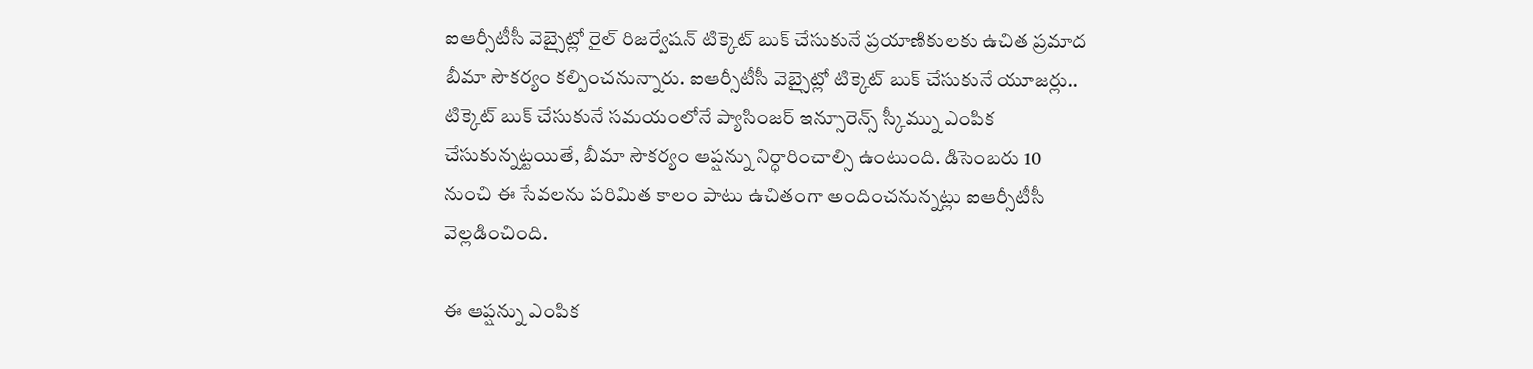ఐఆర్సీటీసీ వెబ్సైట్లో రైల్ రిజర్వేషన్ టిక్కెట్ బుక్ చేసుకునే ప్రయాణికులకు ఉచిత ప్రమాద బీమా సౌకర్యం కల్పించనున్నారు. ఐఆర్సీటీసీ వెబ్సైట్లో టిక్కెట్ బుక్ చేసుకునే యూజర్లు.. టిక్కెట్ బుక్ చేసుకునే సమయంలోనే ప్యాసింజర్ ఇన్సూరెన్స్ స్కీమ్ను ఎంపిక చేసుకున్నట్టయితే, బీమా సౌకర్యం ఆప్షన్ను నిర్ధారించాల్సి ఉంటుంది. డిసెంబరు 10 నుంచి ఈ సేవలను పరిమిత కాలం పాటు ఉచితంగా అందించనున్నట్లు ఐఆర్సీటీసీ వెల్లడించింది.

ఈ ఆప్షన్ను ఎంపిక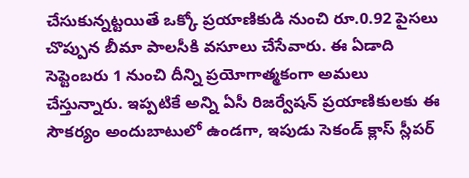చేసుకున్నట్టయితే ఒక్కో ప్రయాణికుడి నుంచి రూ.0.92 పైసలు చొప్పున బీమా పాలసీకి వసూలు చేసేవారు. ఈ ఏడాది సెప్టెంబరు 1 నుంచి దీన్ని ప్రయోగాత్మకంగా అమలు చేస్తున్నారు. ఇప్పటికే అన్ని ఏసీ రిజర్వేషన్ ప్రయాణికులకు ఈ సౌకర్యం అందుబాటులో ఉండగా, ఇపుడు సెకండ్ క్లాస్ స్లీపర్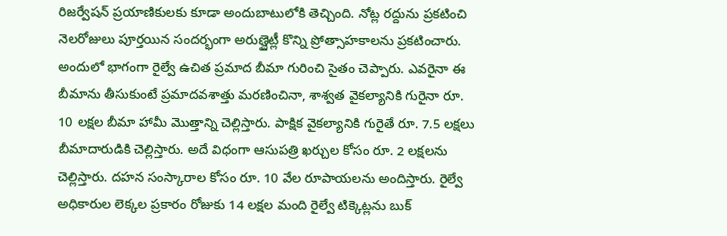రిజర్వేషన్ ప్రయాణికులకు కూడా అందుబాటులోకి తెచ్చింది. నోట్ల రద్దును ప్రకటించి నెలరోజులు పూర్తయిన సందర్భంగా అరుణ్జైట్లీ కొన్ని ప్రోత్సాహకాలను ప్రకటించారు. అందులో భాగంగా రైల్వే ఉచిత ప్రమాద బీమా గురించి సైతం చెప్పారు. ఎవరైనా ఈ బీమాను తీసుకుంటే ప్రమాదవశాత్తు మరణించినా, శాశ్వత వైకల్యానికి గురైనా రూ. 10 లక్షల బీమా హామీ మొత్తాన్ని చెల్లిస్తారు. పాక్షిక వైకల్యానికి గురైతే రూ. 7.5 లక్షలు బీమాదారుడికి చెల్లిస్తారు. అదే విధంగా ఆసుపత్రి ఖర్చుల కోసం రూ. 2 లక్షలను చెల్లిస్తారు. దహన సంస్కారాల కోసం రూ. 10 వేల రూపాయలను అందిస్తారు. రైల్వే అధికారుల లెక్కల ప్రకారం రోజుకు 14 లక్షల మంది రైల్వే టిక్కెట్లను బుక్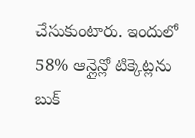చేసుకుంటారు. ఇందులో 58% ఆన్లైన్లో టిక్కెట్లను బుక్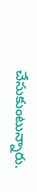చేసుకుంటున్నారు.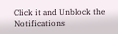Click it and Unblock the Notifications